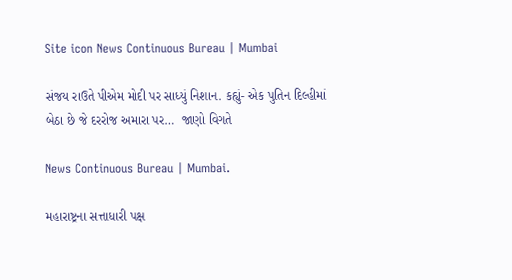Site icon News Continuous Bureau | Mumbai

સંજય રાઉતે પીએમ મોદી પર સાધ્યું નિશાન. કહ્યું- એક પુતિન દિલ્હીમાં બેઠા છે જે દરરોજ અમારા પર…  જાણો વિગતે

News Continuous Bureau | Mumbai.

મહારાષ્ટ્રના સત્તાધારી પક્ષ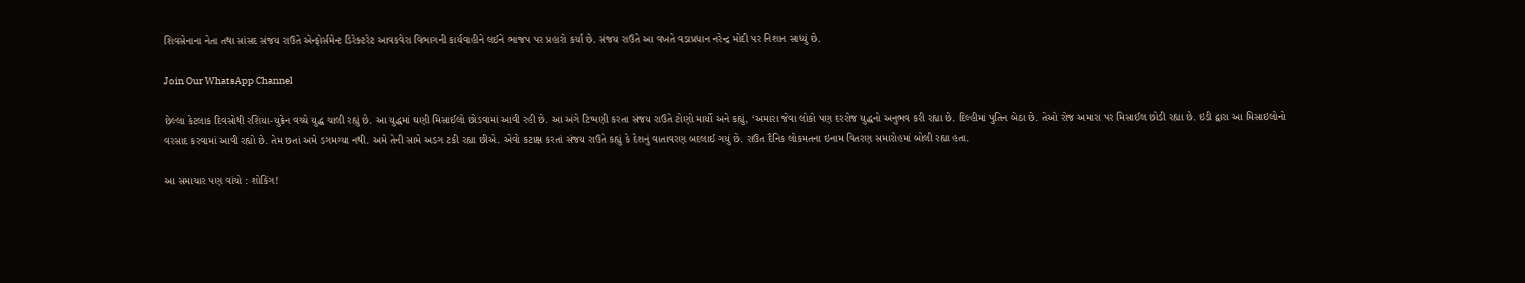શિવસેનાના નેતા તથા સાંસદ સંજય રાઉતે એન્ફોર્સમેન્ટ ડિરેક્ટરેટ આવકવેરા વિભાગની કાર્યવાહીને લઈને ભાજપ પર પ્રહારો કર્યા છે. સંજય રાઉતે આ વખતે વડાપ્રધાન નરેન્દ્ર મોદી પર નિશાન સાધ્યું છે.

Join Our WhatsApp Channel

છેલ્લા કેટલાક દિવસોથી રશિયા-યુક્રેન વચ્ચે યુદ્ધ ચાલી રહ્યું છે. આ યુદ્ધમાં ઘણી મિસાઈલો છોડવામાં આવી રહી છે. આ અંગે ટિપ્પણી કરતા સંજય રાઉતે ટોણો માર્યો અને કહ્યું, ‘અમારા જેવા લોકો પણ દરરોજ યુદ્ધનો અનુભવ કરી રહ્યા છે. દિલ્હીમાં પુતિન બેઠા છે. તેઓ રોજ અમારા પર મિસાઈલ છોડી રહ્યા છે. ઇડી દ્વારા આ મિસાઇલોનો વરસાદ કરવામાં આવી રહ્યો છે. તેમ છતાં અમે ડગમગ્યા નથી. અમે તેની સામે અડગ ટકી રહ્યા છીએ. એવો કટાક્ષ કરતાં સંજય રાઉતે કહ્યું કે દેશનું વાતાવરણ બદલાઈ ગયું છે. રાઉત દૈનિક લોકમતના ઇનામ વિતરણ સમારોહમાં બોલી રહ્યા હતા.

આ સમાચાર પણ વાંચો : શોકિંગ!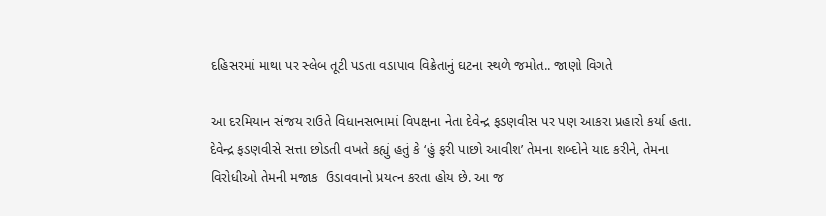દહિસરમાં માથા પર સ્લેબ તૂટી પડતા વડાપાવ વિક્રેતાનું ઘટના સ્થળે જમોત.. જાણો વિગતે

આ દરમિયાન સંજય રાઉતે વિધાનસભામાં વિપક્ષના નેતા દેવેન્દ્ર ફડણવીસ પર પણ આકરા પ્રહારો કર્યા હતા. દેવેન્દ્ર ફડણવીસે સત્તા છોડતી વખતે કહ્યું હતું કે ‘હું ફરી પાછો આવીશ’ તેમના શબ્દોને યાદ કરીને, તેમના વિરોધીઓ તેમની મજાક  ઉડાવવાનો પ્રયત્ન કરતા હોય છે. આ જ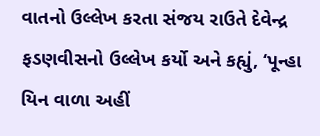વાતનો ઉલ્લેખ કરતા સંજય રાઉતે દેવેન્દ્ર ફડણવીસનો ઉલ્લેખ કર્યો અને કહ્યું, ‘પૂન્હા યિન વાળા અહીં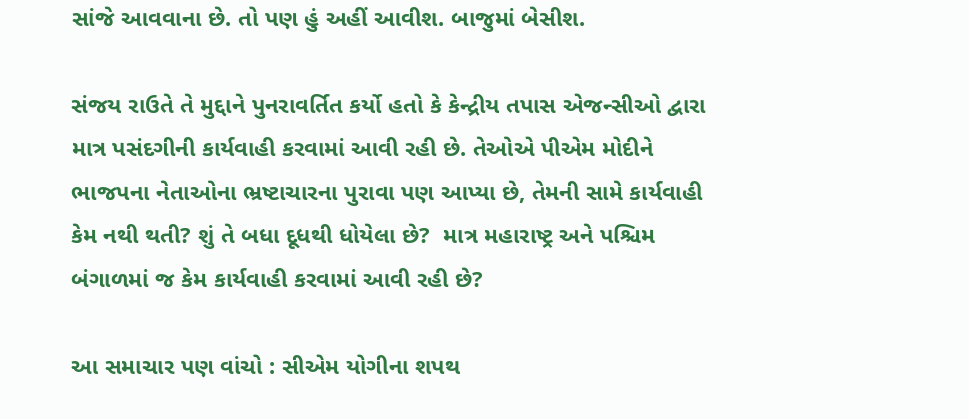સાંજે આવવાના છે. તો પણ હું અહીં આવીશ. બાજુમાં બેસીશ.

સંજય રાઉતે તે મુદ્દાને પુનરાવર્તિત કર્યો હતો કે કેન્દ્રીય તપાસ એજન્સીઓ દ્વારા માત્ર પસંદગીની કાર્યવાહી કરવામાં આવી રહી છે. તેઓએ પીએમ મોદીને ભાજપના નેતાઓના ભ્રષ્ટાચારના પુરાવા પણ આપ્યા છે, તેમની સામે કાર્યવાહી કેમ નથી થતી? શું તે બધા દૂધથી ધોયેલા છે?  માત્ર મહારાષ્ટ્ર અને પશ્ચિમ બંગાળમાં જ કેમ કાર્યવાહી કરવામાં આવી રહી છે?

આ સમાચાર પણ વાંચો : સીએમ યોગીના શપથ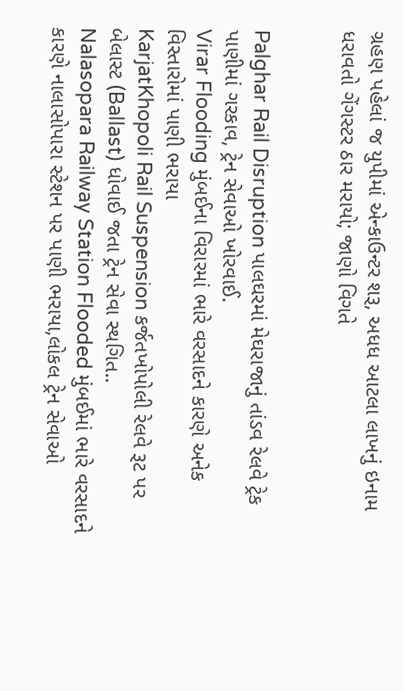ગ્રહણ પહેલાં જ યુપીમાં એન્કાઉન્ટર શરૂ, અધધ આટલા લાખનું ઇનામ ધરાવતો ગેંગસ્ટર ઠાર મરાયો; જાણો વિગતે


Palghar Rail Disruption પાલઘરમાં મેઘરાજાનું તાંડવ રેલવે ટ્રેક પાણીમાં ગરકાવ, ટ્રેન સેવાઓ ખોરવાઈ.
Virar Flooding મુંબઈના વિરારમાં ભારે વરસાદને કારણે અનેક વિસ્તારોમાં પાણી ભરાયા
KarjatKhopoli Rail Suspension કર્જતખોપોલી રેલવે રૂટ પર બેલાસ્ટ (Ballast) ધોવાઈ જતા ટ્રેન સેવા સ્થગિત..
Nalasopara Railway Station Flooded મુંબઈમાં ભારે વરસાદને કારણે નાલાસોપારા સ્ટેશન પર પાણી ભરાયા,લોકલ ટ્રેન સેવાઓ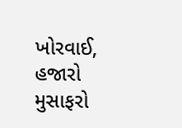ખોરવાઈ, હજારો મુસાફરો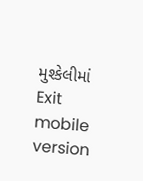મુશ્કેલીમાં
Exit mobile version